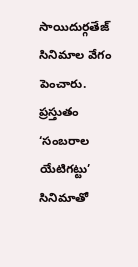సాయిదుర్గతేజ్ సినిమాల వేగం పెంచారు. ప్రస్తుతం ‘సంబరాల యేటిగట్టు’ సినిమాతో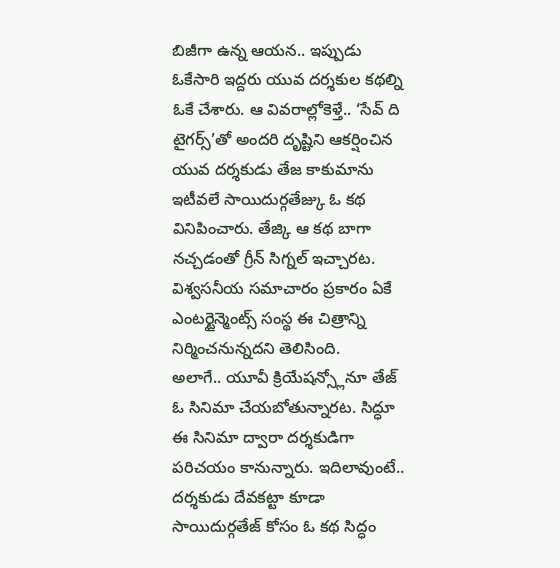బిజీగా ఉన్న ఆయన.. ఇప్పుడు ఓకేసారి ఇద్దరు యువ దర్శకుల కథల్ని ఓకే చేశారు. ఆ వివరాల్లోకెళ్తే.. ‘సేవ్ ది టైగర్స్’తో అందరి దృష్టిని ఆకర్షించిన యువ దర్శకుడు తేజ కాకుమాను ఇటీవలే సాయిదుర్గతేజ్కు ఓ కథ వినిపించారు. తేజ్కి ఆ కథ బాగా నచ్చడంతో గ్రీన్ సిగ్నల్ ఇచ్చారట. విశ్వసనీయ సమాచారం ప్రకారం ఏకే ఎంటర్టైన్మెంట్స్ సంస్థ ఈ చిత్రాన్ని నిర్మించనున్నదని తెలిసింది.
అలాగే.. యూవీ క్రియేషన్స్లోనూ తేజ్ ఓ సినిమా చేయబోతున్నారట. సిద్ధూ ఈ సినిమా ద్వారా దర్శకుడిగా పరిచయం కానున్నారు. ఇదిలావుంటే.. దర్శకుడు దేవకట్టా కూడా సాయిదుర్గతేజ్ కోసం ఓ కథ సిద్ధం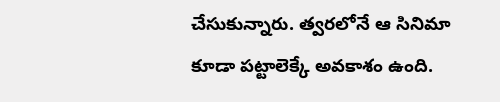చేసుకున్నారు. త్వరలోనే ఆ సినిమా కూడా పట్టాలెక్కే అవకాశం ఉంది.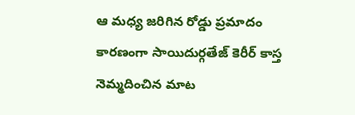ఆ మధ్య జరిగిన రోడ్డు ప్రమాదం కారణంగా సాయిదుర్గతేజ్ కెరీర్ కాస్త నెమ్మదించిన మాట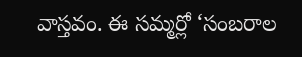వాస్తవం. ఈ సమ్మర్లో ‘సంబరాల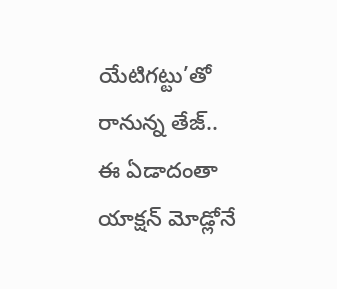యేటిగట్టు’తో రానున్న తేజ్.. ఈ ఏడాదంతా యాక్షన్ మోడ్లోనే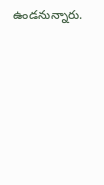ఉండనున్నారు.